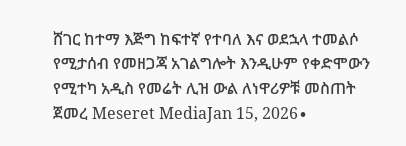ሸገር ከተማ እጅግ ከፍተኛ የተባለ እና ወደኋላ ተመልሶ የሚታሰብ የመዘጋጃ አገልግሎት እንዲሁም የቀድሞውን የሚተካ አዲስ የመሬት ሊዝ ውል ለነዋሪዎቹ መስጠት ጀመረ Meseret MediaJan 15, 2026∙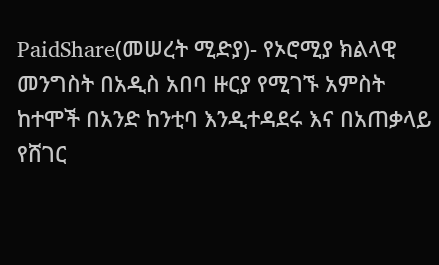PaidShare(መሠረት ሚድያ)- የኦሮሚያ ክልላዊ መንግስት በአዲስ አበባ ዙርያ የሚገኙ አምስት ከተሞች በአንድ ከንቲባ እንዲተዳደሩ እና በአጠቃላይ የሸገር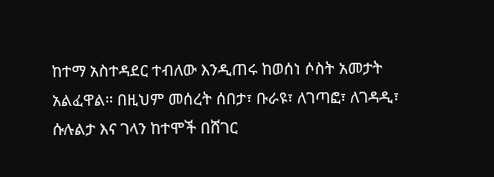ከተማ አስተዳደር ተብለው እንዲጠሩ ከወሰነ ሶስት አመታት አልፈዋል። በዚህም መሰረት ሰበታ፣ ቡራዩ፣ ለገጣፎ፣ ለገዳዲ፣ ሱሉልታ እና ገላን ከተሞች በሸገር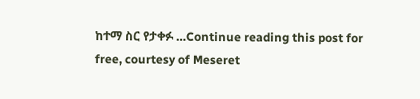ከተማ ስር የታቀፉ …Continue reading this post for free, courtesy of Meseret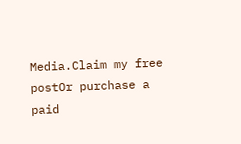Media.Claim my free postOr purchase a paid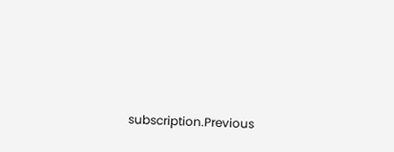subscription.Previous